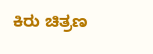ಕಿರು ಚಿತ್ರಣ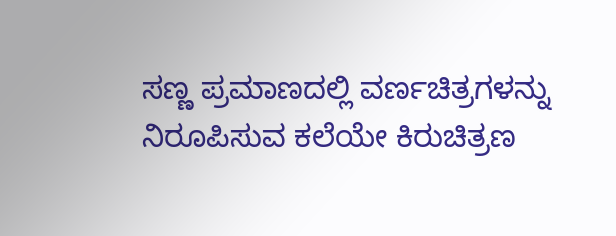ಸಣ್ಣ ಪ್ರಮಾಣದಲ್ಲಿ ವರ್ಣಚಿತ್ರಗಳನ್ನು ನಿರೂಪಿಸುವ ಕಲೆಯೇ ಕಿರುಚಿತ್ರಣ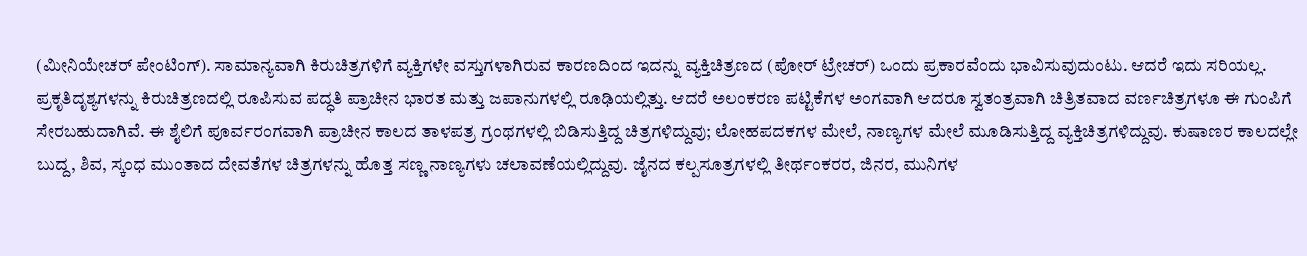(ಮೀನಿಯೇಚರ್ ಪೇಂಟಿಂಗ್). ಸಾಮಾನ್ಯವಾಗಿ ಕಿರುಚಿತ್ರಗಳಿಗೆ ವ್ಯಕ್ತಿಗಳೇ ವಸ್ತುಗಳಾಗಿರುವ ಕಾರಣದಿಂದ ಇದನ್ನು ವ್ಯಕ್ತಿಚಿತ್ರಣದ (ಪೋರ್ ಟ್ರೇಚರ್) ಒಂದು ಪ್ರಕಾರವೆಂದು ಭಾವಿಸುವುದುಂಟು. ಆದರೆ ಇದು ಸರಿಯಲ್ಲ. ಪ್ರಕೃತಿದೃಶ್ಯಗಳನ್ನು ಕಿರುಚಿತ್ರಣದಲ್ಲಿ ರೂಪಿಸುವ ಪದ್ಧತಿ ಪ್ರಾಚೀನ ಭಾರತ ಮತ್ತು ಜಪಾನುಗಳಲ್ಲಿ ರೂಢಿಯಲ್ಲಿತ್ತು. ಆದರೆ ಅಲಂಕರಣ ಪಟ್ಟಿಕೆಗಳ ಅಂಗವಾಗಿ ಆದರೂ ಸ್ವತಂತ್ರವಾಗಿ ಚಿತ್ರಿತವಾದ ವರ್ಣಚಿತ್ರಗಳೂ ಈ ಗುಂಪಿಗೆ ಸೇರಬಹುದಾಗಿವೆ. ಈ ಶೈಲಿಗೆ ಪೂರ್ವರಂಗವಾಗಿ ಪ್ರಾಚೀನ ಕಾಲದ ತಾಳಪತ್ರ ಗ್ರಂಥಗಳಲ್ಲಿ ಬಿಡಿಸುತ್ತಿದ್ದ ಚಿತ್ರಗಳಿದ್ದುವು; ಲೋಹಪದಕಗಳ ಮೇಲೆ, ನಾಣ್ಯಗಳ ಮೇಲೆ ಮೂಡಿಸುತ್ತಿದ್ದ ವ್ಯಕ್ತಿಚಿತ್ರಗಳಿದ್ದುವು. ಕುಷಾಣರ ಕಾಲದಲ್ಲೇ ಬುದ್ದ, ಶಿವ, ಸ್ಕಂಧ ಮುಂತಾದ ದೇವತೆಗಳ ಚಿತ್ರಗಳನ್ನು ಹೊತ್ತ ಸಣ್ಣ ನಾಣ್ಯಗಳು ಚಲಾವಣೆಯಲ್ಲಿದ್ದುವು. ಜೈನದ ಕಲ್ಪಸೂತ್ರಗಳಲ್ಲಿ ತೀರ್ಥಂಕರರ, ಜಿನರ, ಮುನಿಗಳ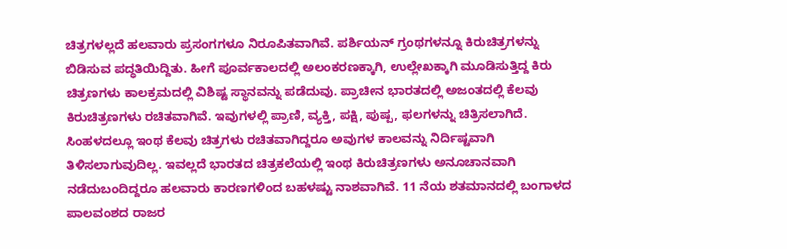ಚಿತ್ರಗಳಲ್ಲದೆ ಹಲವಾರು ಪ್ರಸಂಗಗಳೂ ನಿರೂಪಿತವಾಗಿವೆ. ಪರ್ಶಿಯನ್ ಗ್ರಂಥಗಳನ್ನೂ ಕಿರುಚಿತ್ರಗಳನ್ನು ಬಿಡಿಸುವ ಪದ್ಧತಿಯಿದ್ದಿತು. ಹೀಗೆ ಪೂರ್ವಕಾಲದಲ್ಲಿ ಅಲಂಕರಣಕ್ಕಾಗಿ, ಉಲ್ಲೇಖಕ್ಕಾಗಿ ಮೂಡಿಸುತ್ತಿದ್ದ ಕಿರು ಚಿತ್ರಣಗಳು ಕಾಲಕ್ರಮದಲ್ಲಿ ವಿಶಿಷ್ಟ ಸ್ಥಾನವನ್ನು ಪಡೆದುವು. ಪ್ರಾಚೀನ ಭಾರತದಲ್ಲಿ ಅಜಂತದಲ್ಲಿ ಕೆಲವು ಕಿರುಚಿತ್ರಣಗಳು ರಚಿತವಾಗಿವೆ. ಇವುಗಳಲ್ಲಿ ಪ್ರಾಣಿ, ವ್ಯಕ್ತಿ, ಪಕ್ಷಿ, ಪುಷ್ಪ, ಫಲಗಳನ್ನು ಚಿತ್ರಿಸಲಾಗಿದೆ. ಸಿಂಹಳದಲ್ಲೂ ಇಂಥ ಕೆಲವು ಚಿತ್ರಗಳು ರಚಿತವಾಗಿದ್ದರೂ ಅವುಗಳ ಕಾಲವನ್ನು ನಿರ್ದಿಷ್ಟವಾಗಿ ತಿಳಿಸಲಾಗುವುದಿಲ್ಲ. ಇವಲ್ಲದೆ ಭಾರತದ ಚಿತ್ರಕಲೆಯಲ್ಲಿ ಇಂಥ ಕಿರುಚಿತ್ರಣಗಳು ಅನೂಚಾನವಾಗಿ ನಡೆದುಬಂದಿದ್ದರೂ ಹಲವಾರು ಕಾರಣಗಳಿಂದ ಬಹಳಷ್ಟು ನಾಶವಾಗಿವೆ. 11 ನೆಯ ಶತಮಾನದಲ್ಲಿ ಬಂಗಾಳದ ಪಾಲವಂಶದ ರಾಜರ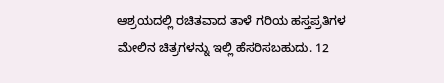ಆಶ್ರಯದಲ್ಲಿ ರಚಿತವಾದ ತಾಳೆ ಗರಿಯ ಹಸ್ತಪ್ರತಿಗಳ ಮೇಲಿನ ಚಿತ್ರಗಳನ್ನು ಇಲ್ಲಿ ಹೆಸರಿಸಬಹುದು. 12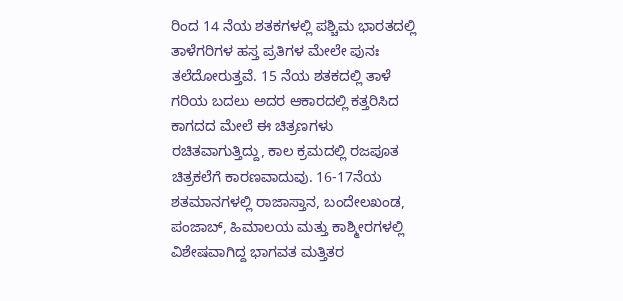ರಿಂದ 14 ನೆಯ ಶತಕಗಳಲ್ಲಿ ಪಶ್ಚಿಮ ಭಾರತದಲ್ಲಿ ತಾಳೆಗರಿಗಳ ಹಸ್ತ ಪ್ರತಿಗಳ ಮೇಲೇ ಪುನಃ ತಲೆದೋರುತ್ತವೆ. 15 ನೆಯ ಶತಕದಲ್ಲಿ ತಾಳೆ ಗರಿಯ ಬದಲು ಅದರ ಆಕಾರದಲ್ಲಿ ಕತ್ತರಿಸಿದ ಕಾಗದದ ಮೇಲೆ ಈ ಚಿತ್ರಣಗಳು ರಚಿತವಾಗುತ್ತಿದ್ದು, ಕಾಲ ಕ್ರಮದಲ್ಲಿ ರಜಪೂತ ಚಿತ್ರಕಲೆಗೆ ಕಾರಣವಾದುವು. 16-17ನೆಯ ಶತಮಾನಗಳಲ್ಲಿ ರಾಜಾಸ್ತಾನ, ಬಂದೇಲಖಂಡ, ಪಂಜಾಬ್, ಹಿಮಾಲಯ ಮತ್ತು ಕಾಶ್ಮೀರಗಳಲ್ಲಿ ವಿಶೇಷವಾಗಿದ್ದ ಭಾಗವತ ಮತ್ತಿತರ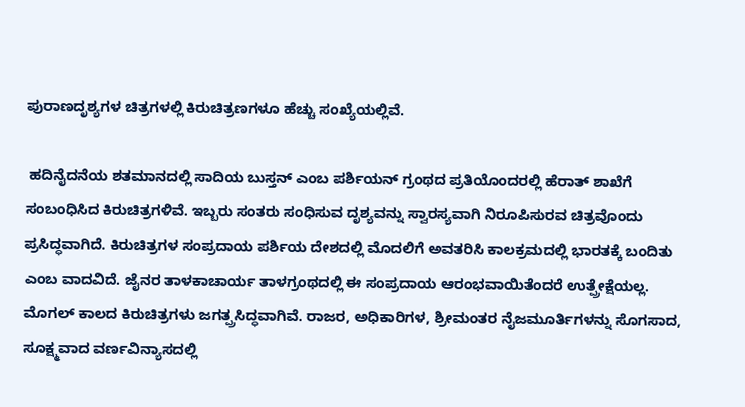ಪುರಾಣದೃಶ್ಯಗಳ ಚಿತ್ರಗಳಲ್ಲಿ ಕಿರುಚಿತ್ರಣಗಳೂ ಹೆಚ್ಚು ಸಂಖ್ಯೆಯಲ್ಲಿವೆ.

 ಹದಿನೈದನೆಯ ಶತಮಾನದಲ್ಲಿ ಸಾದಿಯ ಬುಸ್ತನ್ ಎಂಬ ಪರ್ಶಿಯನ್ ಗ್ರಂಥದ ಪ್ರತಿಯೊಂದರಲ್ಲಿ ಹೆರಾತ್ ಶಾಖೆಗೆ ಸಂಬಂಧಿಸಿದ ಕಿರುಚಿತ್ರಗಳಿವೆ. ಇಬ್ಬರು ಸಂತರು ಸಂಧಿಸುವ ದೃಶ್ಯವನ್ನು ಸ್ವಾರಸ್ಯವಾಗಿ ನಿರೂಪಿಸುರವ ಚಿತ್ರವೊಂದು ಪ್ರಸಿದ್ಧವಾಗಿದೆ. ಕಿರುಚಿತ್ರಗಳ ಸಂಪ್ರದಾಯ ಪರ್ಶಿಯ ದೇಶದಲ್ಲಿ ಮೊದಲಿಗೆ ಅವತರಿಸಿ ಕಾಲಕ್ರಮದಲ್ಲಿ ಭಾರತಕ್ಕೆ ಬಂದಿತು ಎಂಬ ವಾದವಿದೆ. ಜೈನರ ತಾಳಕಾಚಾರ್ಯ ತಾಳಗ್ರಂಥದಲ್ಲಿ ಈ ಸಂಪ್ರದಾಯ ಆರಂಭವಾಯಿತೆಂದರೆ ಉತ್ಪ್ರೇಕ್ಷೆಯಲ್ಲ. ಮೊಗಲ್ ಕಾಲದ ಕಿರುಚಿತ್ರಗಳು ಜಗತ್ಪ್ರಸಿದ್ಧವಾಗಿವೆ. ರಾಜರ, ಅಧಿಕಾರಿಗಳ, ಶ್ರೀಮಂತರ ನೈಜಮೂರ್ತಿಗಳನ್ನು ಸೊಗಸಾದ, ಸೂಕ್ಷ್ಮವಾದ ವರ್ಣವಿನ್ಯಾಸದಲ್ಲಿ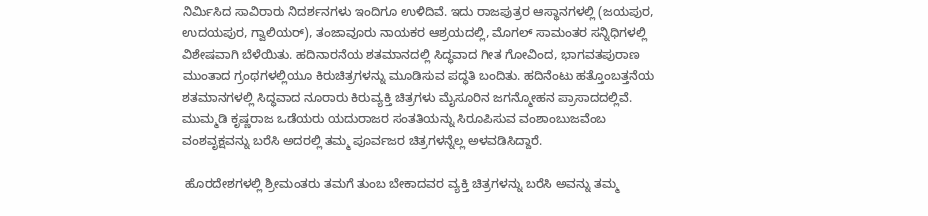ನಿರ್ಮಿಸಿದ ಸಾವಿರಾರು ನಿದರ್ಶನಗಳು ಇಂದಿಗೂ ಉಳಿದಿವೆ. ಇದು ರಾಜಪುತ್ರರ ಆಸ್ಥಾನಗಳಲ್ಲಿ (ಜಯಪುರ, ಉದಯಪುರ, ಗ್ವಾಲಿಯರ್), ತಂಜಾವೂರು ನಾಯಕರ ಆಶ್ರಯದಲ್ಲಿ, ಮೊಗಲ್ ಸಾಮಂತರ ಸನ್ನಿಧಿಗಳಲ್ಲಿ ವಿಶೇಷವಾಗಿ ಬೆಳೆಯಿತು. ಹದಿನಾರನೆಯ ಶತಮಾನದಲ್ಲಿ ಸಿದ್ಧವಾದ ಗೀತ ಗೋವಿಂದ, ಭಾಗವತಪುರಾಣ ಮುಂತಾದ ಗ್ರಂಥಗಳಲ್ಲಿಯೂ ಕಿರುಚಿತ್ರಗಳನ್ನು ಮೂಡಿಸುವ ಪದ್ಧತಿ ಬಂದಿತು. ಹದಿನೆಂಟು ಹತ್ತೊಂಬತ್ತನೆಯ ಶತಮಾನಗಳಲ್ಲಿ ಸಿದ್ಧವಾದ ನೂರಾರು ಕಿರುವ್ಯಕ್ತಿ ಚಿತ್ರಗಳು ಮೈಸೂರಿನ ಜಗನ್ಮೋಹನ ಪ್ರಾಸಾದದಲ್ಲಿವೆ. ಮುಮ್ಮಡಿ ಕೃಷ್ಣರಾಜ ಒಡೆಯರು ಯದುರಾಜರ ಸಂತತಿಯನ್ನು ಸಿರೂಪಿಸುವ ವಂಶಾಂಬುಜವೆಂಬ ವಂಶವೃಕ್ಷವನ್ನು ಬರೆಸಿ ಅದರಲ್ಲಿ ತಮ್ಮ ಪೂರ್ವಜರ ಚಿತ್ರಗಳನ್ನೆಲ್ಲ ಅಳವಡಿಸಿದ್ದಾರೆ.

 ಹೊರದೇಶಗಳಲ್ಲಿ ಶ್ರೀಮಂತರು ತಮಗೆ ತುಂಬ ಬೇಕಾದವರ ವ್ಯಕ್ತಿ ಚಿತ್ರಗಳನ್ನು ಬರೆಸಿ ಅವನ್ನು ತಮ್ಮ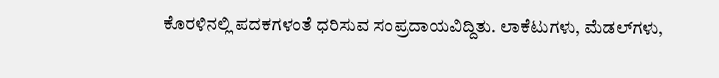ಕೊರಳಿನಲ್ಲಿ ಪದಕಗಳಂತೆ ಧರಿಸುವ ಸಂಪ್ರದಾಯವಿದ್ದಿತು. ಲಾಕೆಟುಗಳು, ಮೆಡಲ್‍ಗಳು,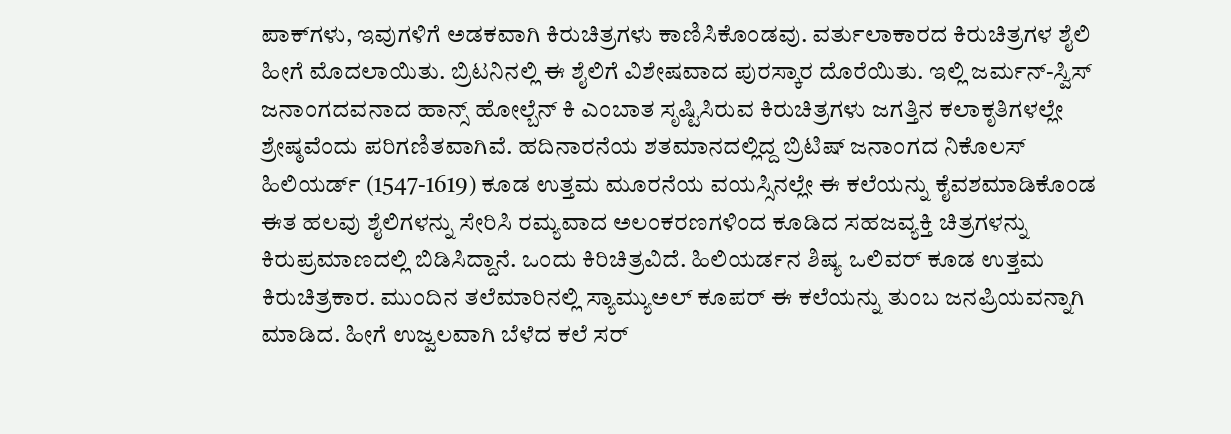ಪಾಕ್‍ಗಳು, ಇವುಗಳಿಗೆ ಅಡಕವಾಗಿ ಕಿರುಚಿತ್ರಗಳು ಕಾಣಿಸಿಕೊಂಡವು. ವರ್ತುಲಾಕಾರದ ಕಿರುಚಿತ್ರಗಳ ಶೈಲಿ ಹೀಗೆ ಮೊದಲಾಯಿತು. ಬ್ರಿಟನಿನಲ್ಲಿ ಈ ಶೈಲಿಗೆ ವಿಶೇಷವಾದ ಪುರಸ್ಕಾರ ದೊರೆಯಿತು. ಇಲ್ಲಿ ಜರ್ಮನ್-ಸ್ವಿಸ್ ಜನಾಂಗದವನಾದ ಹಾನ್ಸ್ ಹೋಲ್ಬೆನ್ ಕಿ ಎಂಬಾತ ಸೃಷ್ಟಿಸಿರುವ ಕಿರುಚಿತ್ರಗಳು ಜಗತ್ತಿನ ಕಲಾಕೃತಿಗಳಲ್ಲೇ ಶ್ರೇಷ್ಠವೆಂದು ಪರಿಗಣಿತವಾಗಿವೆ. ಹದಿನಾರನೆಯ ಶತಮಾನದಲ್ಲಿದ್ದ ಬ್ರಿಟಿಷ್ ಜನಾಂಗದ ನಿಕೊಲಸ್ ಹಿಲಿಯರ್ಡ್ (1547-1619) ಕೂಡ ಉತ್ತಮ ಮೂರನೆಯ ವಯಸ್ಸಿನಲ್ಲೇ ಈ ಕಲೆಯನ್ನು ಕೈವಶಮಾಡಿಕೊಂಡ ಈತ ಹಲವು ಶೈಲಿಗಳನ್ನು ಸೇರಿಸಿ ರಮ್ಯವಾದ ಅಲಂಕರಣಗಳಿಂದ ಕೂಡಿದ ಸಹಜವ್ಯಕ್ತಿ ಚಿತ್ರಗಳನ್ನು ಕಿರುಪ್ರಮಾಣದಲ್ಲಿ ಬಿಡಿಸಿದ್ದಾನೆ. ಒಂದು ಕಿರಿಚಿತ್ರವಿದೆ. ಹಿಲಿಯರ್ಡನ ಶಿಷ್ಯ ಒಲಿವರ್ ಕೂಡ ಉತ್ತಮ ಕಿರುಚಿತ್ರಕಾರ. ಮುಂದಿನ ತಲೆಮಾರಿನಲ್ಲಿ ಸ್ಯಾಮ್ಯುಅಲ್ ಕೂಪರ್ ಈ ಕಲೆಯನ್ನು ತುಂಬ ಜನಪ್ರಿಯವನ್ನಾಗಿ ಮಾಡಿದ. ಹೀಗೆ ಉಜ್ವಲವಾಗಿ ಬೆಳೆದ ಕಲೆ ಸರ್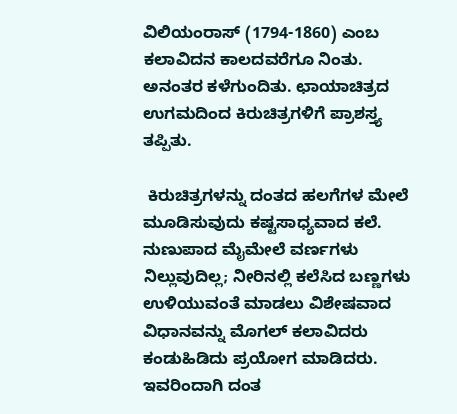ವಿಲಿಯಂರಾಸ್ (1794-1860) ಎಂಬ ಕಲಾವಿದನ ಕಾಲದವರೆಗೂ ನಿಂತು. ಅನಂತರ ಕಳೆಗುಂದಿತು. ಛಾಯಾಚಿತ್ರದ ಉಗಮದಿಂದ ಕಿರುಚಿತ್ರಗಳಿಗೆ ಪ್ರಾಶಸ್ತ್ಯ ತಪ್ಪಿತು.

 ಕಿರುಚಿತ್ರಗಳನ್ನು ದಂತದ ಹಲಗೆಗಳ ಮೇಲೆ ಮೂಡಿಸುವುದು ಕಷ್ಟಸಾಧ್ಯವಾದ ಕಲೆ. ನುಣುಪಾದ ಮೈಮೇಲೆ ವರ್ಣಗಳು ನಿಲ್ಲುವುದಿಲ್ಲ; ನೀರಿನಲ್ಲಿ ಕಲೆಸಿದ ಬಣ್ಣಗಳು ಉಳಿಯುವಂತೆ ಮಾಡಲು ವಿಶೇಷವಾದ ವಿಧಾನವನ್ನು ಮೊಗಲ್ ಕಲಾವಿದರು ಕಂಡುಹಿಡಿದು ಪ್ರಯೋಗ ಮಾಡಿದರು. ಇವರಿಂದಾಗಿ ದಂತ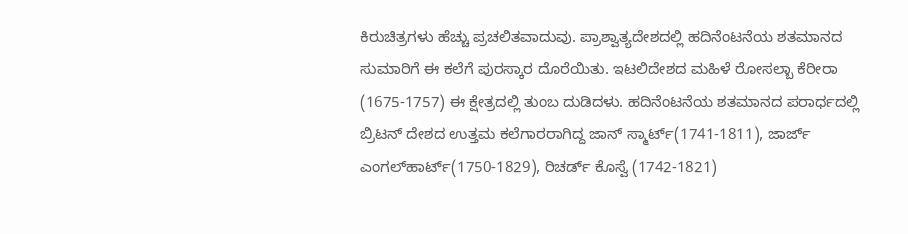ಕಿರುಚಿತ್ರಗಳು ಹೆಚ್ಚು ಪ್ರಚಲಿತವಾದುವು. ಪ್ರಾಶ್ವಾತ್ಯದೇಶದಲ್ಲಿ ಹದಿನೆಂಟನೆಯ ಶತಮಾನದ ಸುಮಾರಿಗೆ ಈ ಕಲೆಗೆ ಪುರಸ್ಕಾರ ದೊರೆಯಿತು. ಇಟಲಿದೇಶದ ಮಹಿಳೆ ರೋಸಲ್ಬಾ ಕೆರೀರಾ (1675-1757) ಈ ಕ್ಷೇತ್ರದಲ್ಲಿ ತುಂಬ ದುಡಿದಳು. ಹದಿನೆಂಟನೆಯ ಶತಮಾನದ ಪರಾರ್ಧದಲ್ಲಿ ಬ್ರಿಟನ್ ದೇಶದ ಉತ್ತಮ ಕಲೆಗಾರರಾಗಿದ್ದ ಜಾನ್ ಸ್ಮಾರ್ಟ್(1741-1811), ಜಾರ್ಜ್ ಎಂಗಲ್‍ಹಾರ್ಟ್(1750-1829), ರಿಚರ್ಡ್ ಕೊಸ್ವೆ (1742-1821)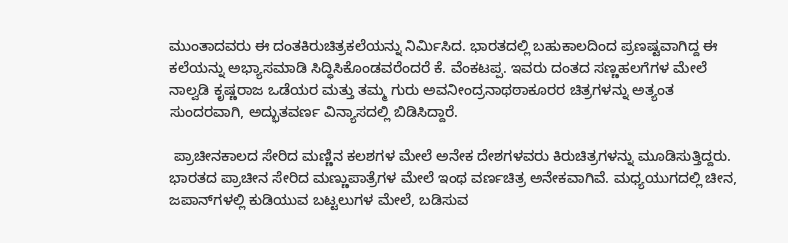ಮುಂತಾದವರು ಈ ದಂತಕಿರುಚಿತ್ರಕಲೆಯನ್ನು ನಿರ್ಮಿಸಿದ. ಭಾರತದಲ್ಲಿ ಬಹುಕಾಲದಿಂದ ಪ್ರಣಷ್ಟವಾಗಿದ್ದ ಈ ಕಲೆಯನ್ನು ಅಭ್ಯಾಸಮಾಡಿ ಸಿದ್ಧಿಸಿಕೊಂಡವರೆಂದರೆ ಕೆ. ವೆಂಕಟಪ್ಪ. ಇವರು ದಂತದ ಸಣ್ಣಹಲಗೆಗಳ ಮೇಲೆ ನಾಲ್ವಡಿ ಕೃಷ್ಣರಾಜ ಒಡೆಯರ ಮತ್ತು ತಮ್ಮ ಗುರು ಅವನೀಂದ್ರನಾಥಠಾಕೂರರ ಚಿತ್ರಗಳನ್ನು ಅತ್ಯಂತ ಸುಂದರವಾಗಿ, ಅದ್ಭುತವರ್ಣ ವಿನ್ಯಾಸದಲ್ಲಿ ಬಿಡಿಸಿದ್ದಾರೆ.

 ಪ್ರಾಚೀನಕಾಲದ ಸೇರಿದ ಮಣ್ಣಿನ ಕಲಶಗಳ ಮೇಲೆ ಅನೇಕ ದೇಶಗಳವರು ಕಿರುಚಿತ್ರಗಳನ್ನು ಮೂಡಿಸುತ್ತಿದ್ದರು. ಭಾರತದ ಪ್ರಾಚೀನ ಸೇರಿದ ಮಣ್ಣುಪಾತ್ರೆಗಳ ಮೇಲೆ ಇಂಥ ವರ್ಣಚಿತ್ರ ಅನೇಕವಾಗಿವೆ. ಮಧ್ಯಯುಗದಲ್ಲಿ ಚೀನ, ಜಪಾನ್‍ಗಳಲ್ಲಿ ಕುಡಿಯುವ ಬಟ್ಟಲುಗಳ ಮೇಲೆ, ಬಡಿಸುವ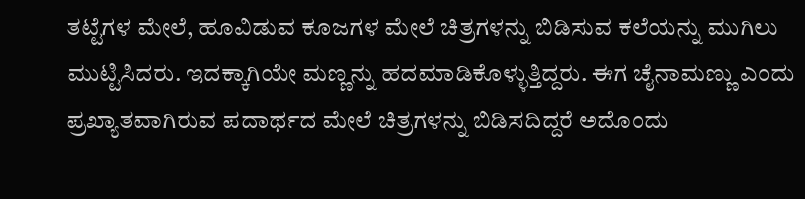ತಟ್ಟೆಗಳ ಮೇಲೆ, ಹೂವಿಡುವ ಕೂಜಗಳ ಮೇಲೆ ಚಿತ್ರಗಳನ್ನು ಬಿಡಿಸುವ ಕಲೆಯನ್ನು ಮುಗಿಲು ಮುಟ್ಟಿಸಿದರು. ಇದಕ್ಕಾಗಿಯೇ ಮಣ್ಣನ್ನು ಹದಮಾಡಿಕೊಳ್ಳುತ್ತಿದ್ದರು. ಈಗ ಚೈನಾಮಣ್ಣು ಎಂದು ಪ್ರಖ್ಯಾತವಾಗಿರುವ ಪದಾರ್ಥದ ಮೇಲೆ ಚಿತ್ರಗಳನ್ನು ಬಿಡಿಸದಿದ್ದರೆ ಅದೊಂದು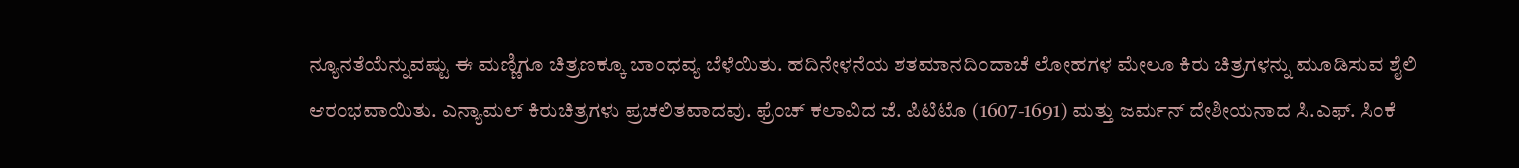ನ್ಯೂನತೆಯೆನ್ನುವಷ್ಟು ಈ ಮಣ್ಣಿಗೂ ಚಿತ್ರಣಕ್ಕೂ ಬಾಂಧವ್ಯ ಬೆಳೆಯಿತು. ಹದಿನೇಳನೆಯ ಶತಮಾನದಿಂದಾಚೆ ಲೋಹಗಳ ಮೇಲೂ ಕಿರು ಚಿತ್ರಗಳನ್ನು ಮೂಡಿಸುವ ಶೈಲಿ ಆರಂಭವಾಯಿತು. ಎನ್ಯಾಮಲ್ ಕಿರುಚಿತ್ರಗಳು ಪ್ರಚಲಿತವಾದವು. ಫ್ರೆಂಚ್ ಕಲಾವಿದ ಜೆ. ಪಿಟಿಟೊ (1607-1691) ಮತ್ತು ಜರ್ಮನ್ ದೇಶೀಯನಾದ ಸಿ.ಎಫ್. ಸಿಂಕೆ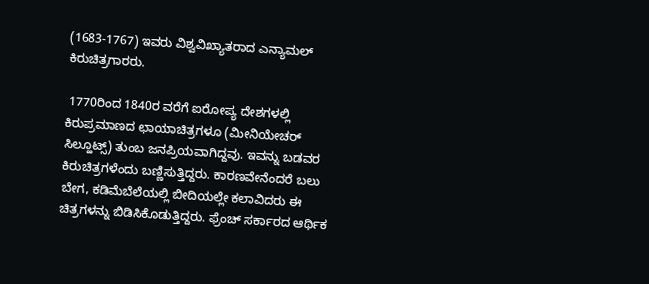(1683-1767) ಇವರು ವಿಶ್ವವಿಖ್ಯಾತರಾದ ಎನ್ಯಾಮಲ್ ಕಿರುಚಿತ್ರಗಾರರು.

 1770ರಿಂದ 1840ರ ವರೆಗೆ ಐರೋಪ್ಯ ದೇಶಗಳಲ್ಲಿ ಕಿರುಪ್ರಮಾಣದ ಛಾಯಾಚಿತ್ರಗಳೂ (ಮೀನಿಯೇಚರ್ ಸಿಲ್ಹೂಟ್ಸ್) ತುಂಬ ಜನಪ್ರಿಯವಾಗಿದ್ದವು. ಇವನ್ನು ಬಡವರ ಕಿರುಚಿತ್ರಗಳೆಂದು ಬಣ್ಣಿಸುತ್ತಿದ್ದರು. ಕಾರಣವೇನೆಂದರೆ ಬಲು ಬೇಗ, ಕಡಿಮೆಬೆಲೆಯಲ್ಲಿ ಬೀದಿಯಲ್ಲೇ ಕಲಾವಿದರು ಈ ಚಿತ್ರಗಳನ್ನು ಬಿಡಿಸಿಕೊಡುತ್ತಿದ್ದರು. ಫ್ರೆಂಚ್ ಸರ್ಕಾರದ ಆರ್ಥಿಕ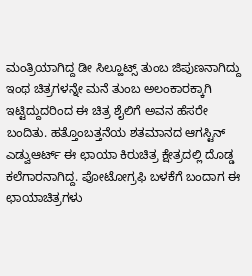ಮಂತ್ರಿಯಾಗಿದ್ದ ಡೀ ಸಿಲ್ಹೂಟ್ಸ್ ತುಂಬ ಜಿಪುಣನಾಗಿದ್ದು ಇಂಥ ಚಿತ್ರಗಳನ್ನೇ ಮನೆ ತುಂಬ ಅಲಂಕಾರಕ್ಕಾಗಿ ಇಟ್ಟಿದ್ದುದರಿಂದ ಈ ಚಿತ್ರ ಶೈಲಿಗೆ ಅವನ ಹೆಸರೇ ಬಂದಿತು. ಹತ್ತೊಂಬತ್ತನೆಯ ಶತಮಾನದ ಆಗಸ್ಟಿನ್ ಎಡ್ವುಆರ್ಟ್ ಈ ಛಾಯಾ ಕಿರುಚಿತ್ರ ಕ್ಷೇತ್ರದಲ್ಲಿ ದೊಡ್ಡ ಕಲೆಗಾರನಾಗಿದ್ದ. ಪೋಟೋಗ್ರಫಿ ಬಳಕೆಗೆ ಬಂದಾಗ ಈ ಛಾಯಾಚಿತ್ರಗಳು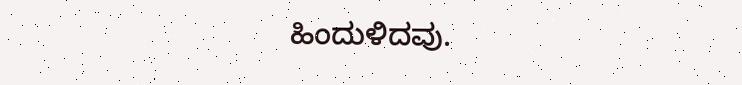ಹಿಂದುಳಿದವು.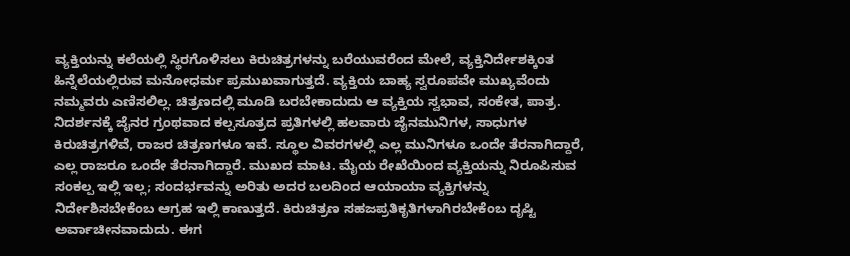ವ್ಯಕ್ತಿಯನ್ನು ಕಲೆಯಲ್ಲಿ ಸ್ಥಿರಗೊಳಿಸಲು ಕಿರುಚಿತ್ರಗಳನ್ನು ಬರೆಯುವರೆಂದ ಮೇಲೆ, ವ್ಯಕ್ತಿನಿರ್ದೇಶಕ್ಕಿಂತ ಹಿನ್ನೆಲೆಯಲ್ಲಿರುವ ಮನೋಧರ್ಮ ಪ್ರಮುಖವಾಗುತ್ತದೆ. ವ್ಯಕ್ತಿಯ ಬಾಹ್ಯ ಸ್ವರೂಪವೇ ಮುಖ್ಯವೆಂದು ನಮ್ಮವರು ಎಣಿಸಲಿಲ್ಲ. ಚಿತ್ರಣದಲ್ಲಿ ಮೂಡಿ ಬರಬೇಕಾದುದು ಆ ವ್ಯಕ್ತಿಯ ಸ್ವಭಾವ, ಸಂಕೇತ, ಪಾತ್ರ. ನಿದರ್ಶನಕ್ಕೆ ಜೈನರ ಗ್ರಂಥವಾದ ಕಲ್ಪಸೂತ್ರದ ಪ್ರತಿಗಳಲ್ಲಿ ಹಲವಾರು ಜೈನಮುನಿಗಳ, ಸಾಧುಗಳ ಕಿರುಚಿತ್ರಗಳಿವೆ, ರಾಜರ ಚಿತ್ರಣಗಳೂ ಇವೆ. ಸ್ಥೂಲ ವಿವರಗಳಲ್ಲಿ ಎಲ್ಲ ಮುನಿಗಳೂ ಒಂದೇ ತೆರನಾಗಿದ್ದಾರೆ, ಎಲ್ಲ ರಾಜರೂ ಒಂದೇ ತೆರನಾಗಿದ್ದಾರೆ. ಮುಖದ ಮಾಟ. ಮೈಯ ರೇಖೆಯಿಂದ ವ್ಯಕ್ತಿಯನ್ನು ನಿರೂಪಿಸುವ ಸಂಕಲ್ಪ ಇಲ್ಲಿ ಇಲ್ಲ; ಸಂದರ್ಭವನ್ನು ಅರಿತು ಅದರ ಬಲದಿಂದ ಆಯಾಯಾ ವ್ಯಕ್ತಿಗಳನ್ನು ನಿರ್ದೇಶಿಸಬೇಕೆಂಬ ಆಗ್ರಹ ಇಲ್ಲಿ ಕಾಣುತ್ತದೆ. ಕಿರುಚಿತ್ರಣ ಸಹಜಪ್ರತಿಕೃತಿಗಳಾಗಿರಬೇಕೆಂಬ ದೃಷ್ಟಿ ಅರ್ವಾಚೀನವಾದುದು. ಈಗ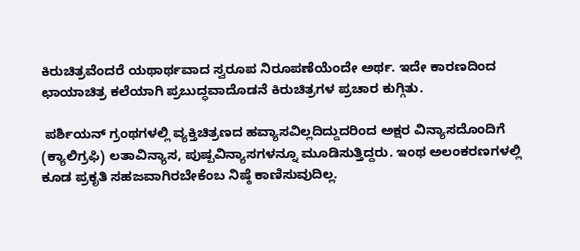ಕಿರುಚಿತ್ರವೆಂದರೆ ಯಥಾರ್ಥವಾದ ಸ್ವರೂಪ ನಿರೂಪಣೆಯೆಂದೇ ಅರ್ಥ. ಇದೇ ಕಾರಣದಿಂದ ಛಾಯಾಚಿತ್ರ ಕಲೆಯಾಗಿ ಪ್ರಬುದ್ಧವಾದೊಡನೆ ಕಿರುಚಿತ್ರಗಳ ಪ್ರಚಾರ ಕುಗ್ಗಿತು.

 ಪರ್ಶಿಯನ್ ಗ್ರಂಥಗಳಲ್ಲಿ ವ್ಯಕ್ತಿಚಿತ್ರಣದ ಹವ್ಯಾಸವಿಲ್ಲದಿದ್ದುದರಿಂದ ಅಕ್ಷರ ವಿನ್ಯಾಸದೊಂದಿಗೆ (ಕ್ಯಾಲಿಗ್ರಫಿ) ಲತಾವಿನ್ಯಾಸ, ಪುಷ್ಪವಿನ್ಯಾಸಗಳನ್ನೂ ಮೂಡಿಸುತ್ತಿದ್ದರು. ಇಂಥ ಅಲಂಕರಣಗಳಲ್ಲಿ ಕೂಡ ಪ್ರಕೃತಿ ಸಹಜವಾಗಿರಬೇಕೆಂಬ ನಿಷ್ಠೆ ಕಾಣಿಸುವುದಿಲ್ಲ.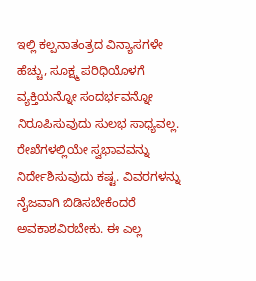ಇಲ್ಲಿ ಕಲ್ಪನಾತಂತ್ರದ ವಿನ್ಯಾಸಗಳೇ ಹೆಚ್ಚು, ಸೂಕ್ಷ್ಮ ಪರಿಧಿಯೊಳಗೆ ವ್ಯಕ್ತಿಯನ್ನೋ ಸಂದರ್ಭವನ್ನೋ ನಿರೂಪಿಸುವುದು ಸುಲಭ ಸಾಧ್ಯವಲ್ಲ. ರೇಖೆಗಳಲ್ಲಿಯೇ ಸ್ವಭಾವವನ್ನು ನಿರ್ದೇಶಿಸುವುದು ಕಷ್ಟ. ವಿವರಗಳನ್ನು ನೈಜವಾಗಿ ಬಿಡಿಸಬೇಕೆಂದರೆ ಅವಕಾಶವಿರಬೇಕು. ಈ ಎಲ್ಲ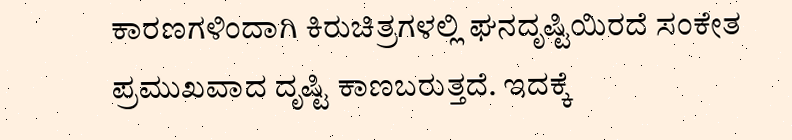ಕಾರಣಗಳಿಂದಾಗಿ ಕಿರುಚಿತ್ರಗಳಲ್ಲಿ ಘನದೃಷ್ಟಿಯಿರದೆ ಸಂಕೇತ ಪ್ರಮುಖವಾದ ದೃಷ್ಟಿ ಕಾಣಬರುತ್ತದೆ. ಇದಕ್ಕೆ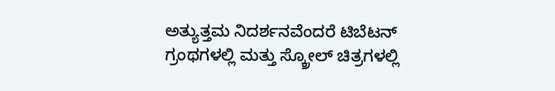ಅತ್ಯುತ್ತಮ ನಿದರ್ಶನವೆಂದರೆ ಟಿಬೆಟನ್ ಗ್ರಂಥಗಳಲ್ಲಿ ಮತ್ತು ಸ್ಕ್ರೋಲ್ ಚಿತ್ರಗಳಲ್ಲಿ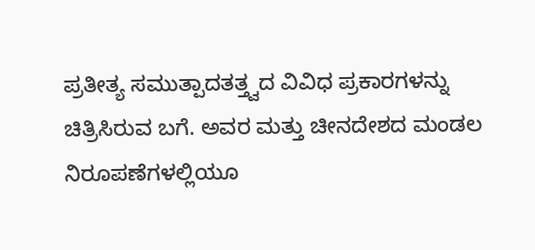ಪ್ರತೀತ್ಯ ಸಮುತ್ಪಾದತತ್ತ್ವದ ವಿವಿಧ ಪ್ರಕಾರಗಳನ್ನು ಚಿತ್ರಿಸಿರುವ ಬಗೆ. ಅವರ ಮತ್ತು ಚೀನದೇಶದ ಮಂಡಲ ನಿರೂಪಣೆಗಳಲ್ಲಿಯೂ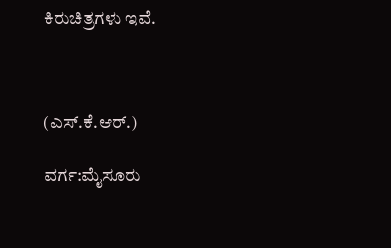ಕಿರುಚಿತ್ರಗಳು ಇವೆ.



(ಎಸ್.ಕೆ.ಆರ್.)

ವರ್ಗ:ಮೈಸೂರು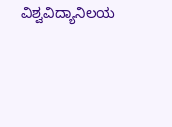ವಿಶ್ವವಿದ್ಯಾನಿಲಯ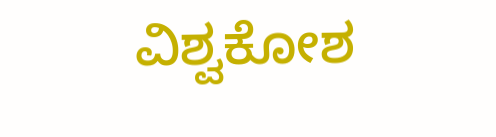ವಿಶ್ವಕೋಶ